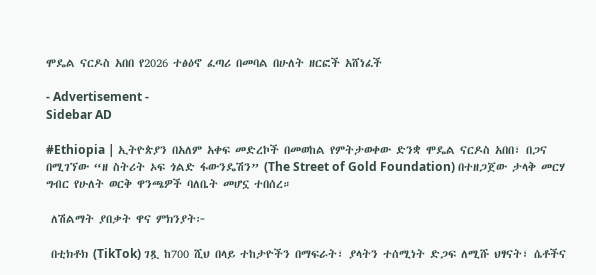ሞዴል ናርዶስ አበበ የ2026 ተፅዕኖ ፈጣሪ በመባል በሁለት ዘርፎች አሸነፈች

- Advertisement -
Sidebar AD

#Ethiopia | ኢትዮጵያን በአለም አቀፍ መድረኮች በመወከል የምትታወቀው ድንቋ ሞዴል ናርዶስ አበበ፣ በጋና በሚገኘው “ዘ ስትሪት ኦፍ ጎልድ ፋውንዴሽን” (The Street of Gold Foundation) በተዘጋጀው ታላቅ መርሃ ግብር የሁለት ወርቅ ዋንጫዎች ባለቤት መሆኗ ተበሰረ።

 ለሽልማት ያበቃት ዋና ምክንያት፦

 በቲክቶክ (TikTok) ገጿ ከ700 ሺህ በላይ ተከታዮችን በማፍራት፣ ያላትን ተሰሚነት ድጋፍ ለሚሹ ህፃናት፣ ሴቶችና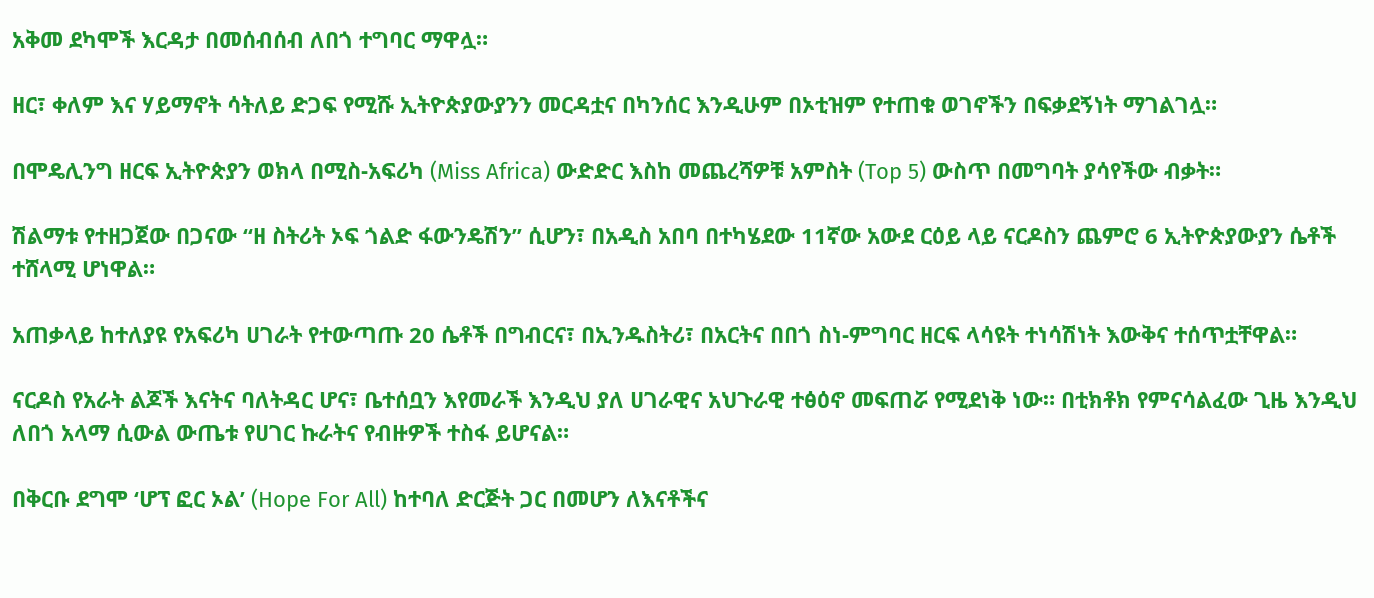አቅመ ደካሞች እርዳታ በመሰብሰብ ለበጎ ተግባር ማዋሏ።

ዘር፣ ቀለም እና ሃይማኖት ሳትለይ ድጋፍ የሚሹ ኢትዮጵያውያንን መርዳቷና በካንሰር እንዲሁም በኦቲዝም የተጠቁ ወገኖችን በፍቃደኝነት ማገልገሏ።

በሞዴሊንግ ዘርፍ ኢትዮጵያን ወክላ በሚስ-አፍሪካ (Miss Africa) ውድድር እስከ መጨረሻዎቹ አምስት (Top 5) ውስጥ በመግባት ያሳየችው ብቃት።

ሽልማቱ የተዘጋጀው በጋናው “ዘ ስትሪት ኦፍ ጎልድ ፋውንዴሽን” ሲሆን፣ በአዲስ አበባ በተካሄደው 11ኛው አውደ ርዕይ ላይ ናርዶስን ጨምሮ 6 ኢትዮጵያውያን ሴቶች ተሸላሚ ሆነዋል።

አጠቃላይ ከተለያዩ የአፍሪካ ሀገራት የተውጣጡ 20 ሴቶች በግብርና፣ በኢንዱስትሪ፣ በአርትና በበጎ ስነ-ምግባር ዘርፍ ላሳዩት ተነሳሽነት እውቅና ተሰጥቷቸዋል።

ናርዶስ የአራት ልጆች እናትና ባለትዳር ሆና፣ ቤተሰቧን እየመራች እንዲህ ያለ ሀገራዊና አህጉራዊ ተፅዕኖ መፍጠሯ የሚደነቅ ነው። በቲክቶክ የምናሳልፈው ጊዜ እንዲህ ለበጎ አላማ ሲውል ውጤቱ የሀገር ኩራትና የብዙዎች ተስፋ ይሆናል።

በቅርቡ ደግሞ ‘ሆፕ ፎር ኦል’ (Hope For All) ከተባለ ድርጅት ጋር በመሆን ለእናቶችና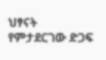ህፃናት የምታደርገው ድጋፍ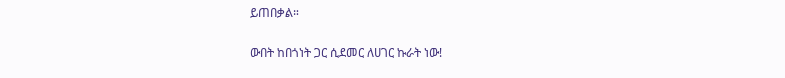ይጠበቃል።

ውበት ከበጎነት ጋር ሲደመር ለሀገር ኩራት ነው!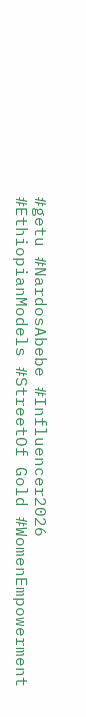#getu #NardosAbebe #Influencer2026 #EthiopianModels #StreetOf Gold #WomenEmpowerment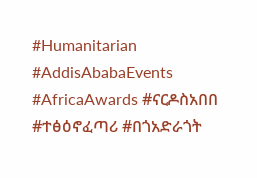#Humanitarian #AddisAbabaEvents #AfricaAwards #ናርዶስአበበ #ተፅዕኖፈጣሪ #በጎአድራጎት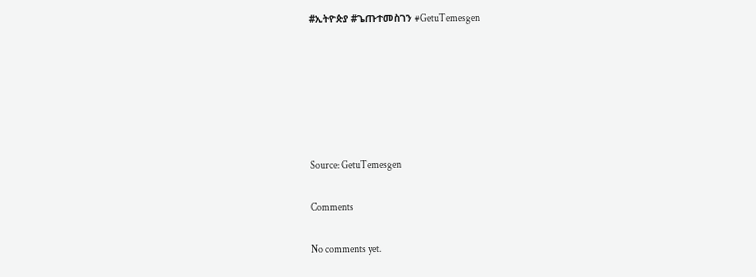#ኢትዮጵያ #ጌጡተመስገን #GetuTemesgen






Source: GetuTemesgen

Comments

No comments yet.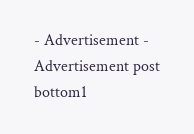- Advertisement -
Advertisement post bottom1